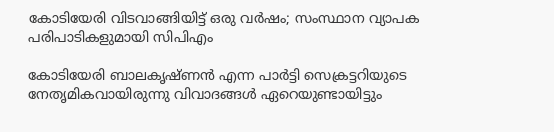കോടിയേരി വിടവാങ്ങിയിട്ട് ഒരു വർഷം; സംസ്ഥാന വ്യാപക പരിപാടികളുമായി സിപിഎം

കോടിയേരി ബാലകൃഷ്ണൻ എന്ന പാർട്ടി സെക്രട്ടറിയുടെ നേതൃമികവായിരുന്നു വിവാദങ്ങൾ ഏറെയുണ്ടായിട്ടും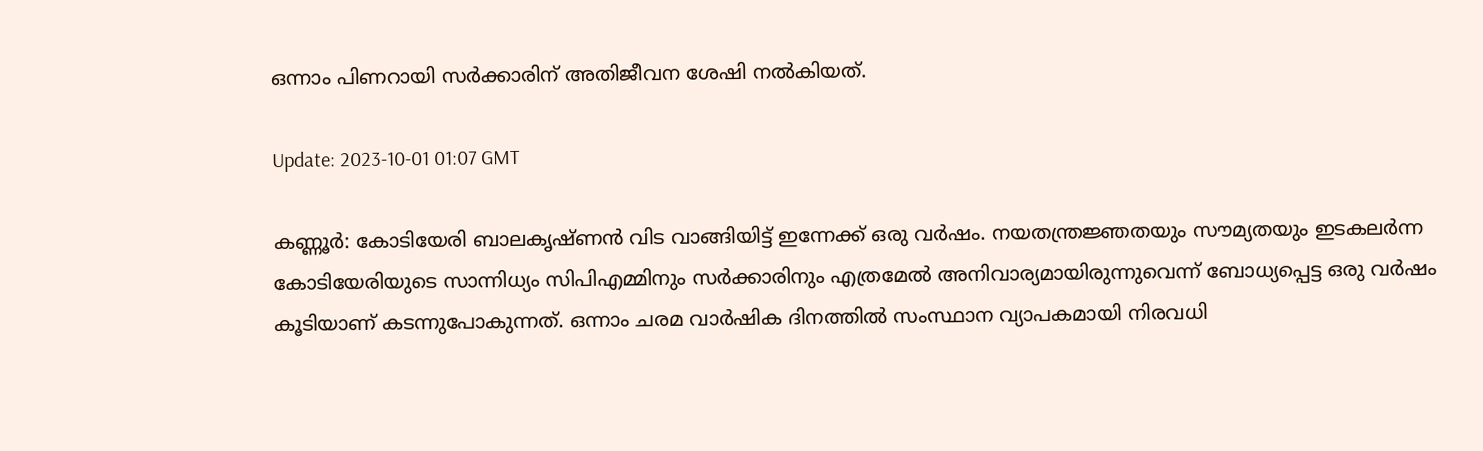ഒന്നാം പിണറായി സർക്കാരിന് അതിജീവന ശേഷി നൽകിയത്.

Update: 2023-10-01 01:07 GMT

കണ്ണൂർ: കോടിയേരി ബാലകൃഷ്ണൻ വിട വാങ്ങിയിട്ട് ഇന്നേക്ക് ഒരു വർഷം. നയതന്ത്രജ്ഞതയും സൗമ്യതയും ഇടകലർന്ന കോടിയേരിയുടെ സാന്നിധ്യം സിപിഎമ്മിനും സർക്കാരിനും എത്രമേൽ അനിവാര്യമായിരുന്നുവെന്ന് ബോധ്യപ്പെട്ട ഒരു വർഷം കൂടിയാണ് കടന്നുപോകുന്നത്. ഒന്നാം ചരമ വാർഷിക ദിനത്തിൽ സംസ്ഥാന വ്യാപകമായി നിരവധി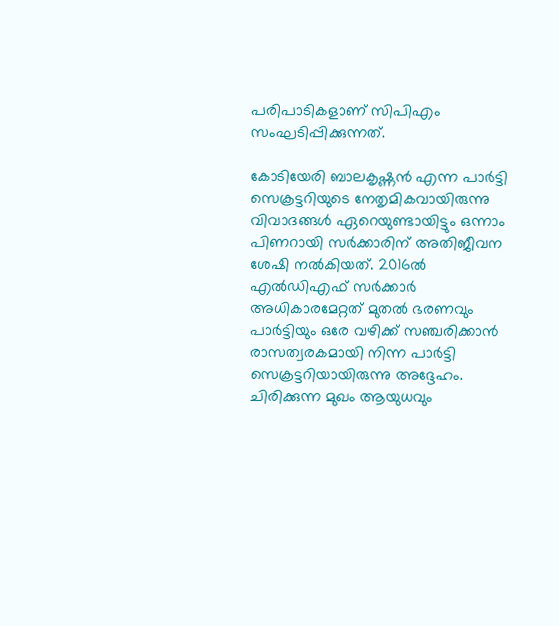പരിപാടികളാണ് സിപിഎം സംഘടിപ്പിക്കുന്നത്.

കോടിയേരി ബാലകൃഷ്ണൻ എന്ന പാർട്ടി സെക്രട്ടറിയുടെ നേതൃമികവായിരുന്നു വിവാദങ്ങൾ ഏറെയുണ്ടായിട്ടും ഒന്നാം പിണറായി സർക്കാരിന് അതിജീവന ശേഷി നൽകിയത്. 2016ൽ എൽഡിഎഫ് സർക്കാർ അധികാരമേറ്റത് മുതൽ ഭരണവും പാർട്ടിയും ഒരേ വഴിക്ക് സഞ്ചരിക്കാൻ രാസത്വരകമായി നിന്ന പാർട്ടി സെക്രട്ടറിയായിരുന്നു അദ്ദേഹം. ചിരിക്കുന്ന മുഖം ആയുധവും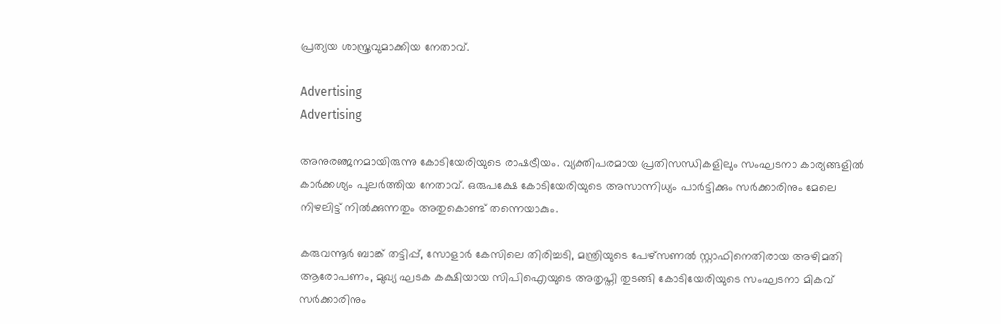പ്രത്യയ ശാസ്ത്രവുമാക്കിയ നേതാവ്.

Advertising
Advertising

അനുരഞ്ജനമായിരുന്നു കോടിയേരിയുടെ രാഷട്രീയം. വ്യക്തിപരമായ പ്രതിസന്ധികളിലും സംഘടനാ കാര്യങ്ങളിൽ കാർക്കശ്യം പുലർത്തിയ നേതാവ്. ഒരുപക്ഷേ കോടിയേരിയുടെ അസാന്നിധ്യം പാർട്ടിക്കും സർക്കാരിനും മേലെ നിഴലിട്ട് നിൽക്കുന്നതും അതുകൊണ്ട് തന്നെയാകും.

കരുവന്നൂർ ബാങ്ക് തട്ടിപ്പ്, സോളാർ കേസിലെ തിരിച്ചടി, മന്ത്രിയുടെ പേഴ്സണൽ സ്റ്റാഫിനെതിരായ അഴിമതി ആരോപണം, മുഖ്യ ഘടക കക്ഷിയായ സിപിഐയുടെ അതൃപ്തി തുടങ്ങി കോടിയേരിയുടെ സംഘടനാ മികവ് സർക്കാരിനും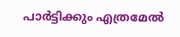പാർട്ടിക്കും എത്രമേൽ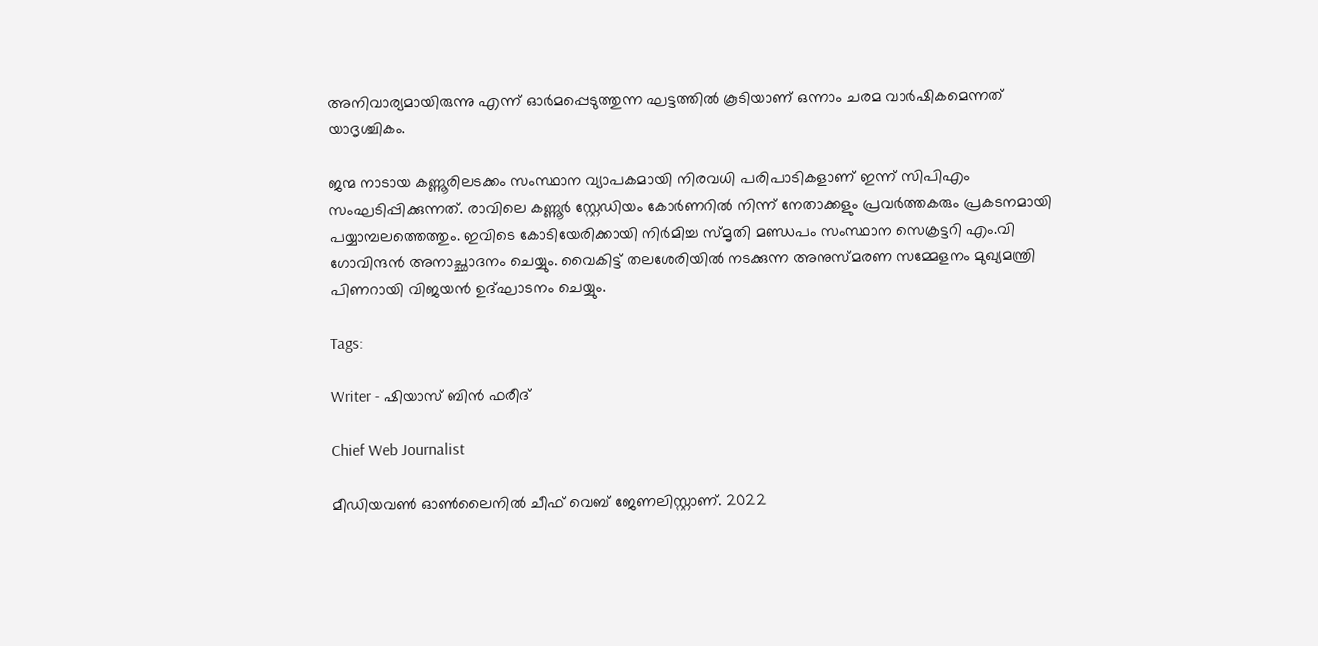അനിവാര്യമായിരുന്നു എന്ന് ഓർമപ്പെടുത്തുന്ന ഘട്ടത്തിൽ കൂടിയാണ് ഒന്നാം ചരമ വാർഷികമെന്നത് യാദൃശ്ചികം.

ജന്മ നാടായ കണ്ണൂരിലടക്കം സംസ്ഥാന വ്യാപകമായി നിരവധി പരിപാടികളാണ് ഇന്ന് സിപിഎം സംഘടിപ്പിക്കുന്നത്. രാവിലെ കണ്ണൂർ സ്റ്റേഡിയം കോർണറിൽ നിന്ന് നേതാക്കളും പ്രവർത്തകരും പ്രകടനമായി പയ്യാമ്പലത്തെത്തും. ഇവിടെ കോടിയേരിക്കായി നിർമിച്ച സ്മൃതി മണ്ഡപം സംസ്ഥാന സെക്രട്ടറി എം.വി ഗോവിന്ദൻ അനാച്ഛാദനം ചെയ്യും. വൈകിട്ട് തലശേരിയിൽ നടക്കുന്ന അനുസ്മരണ സമ്മേളനം മുഖ്യമന്ത്രി പിണറായി വിജയൻ ഉദ്ഘാടനം ചെയ്യും.

Tags:

Writer - ഷിയാസ് ബിന്‍ ഫരീദ്

Chief Web Journalist

മീഡിയവണ്‍ ഓണ്‍ലൈനില്‍ ചീഫ് വെബ് ജേണലിസ്റ്റാണ്. 2022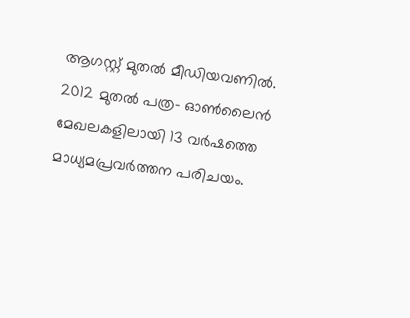ആഗസ്റ്റ് മുതല്‍ മീഡിയവണില്‍. 2012 മുതല്‍ പത്ര- ഓണ്‍ലൈന്‍ മേഖലകളിലായി 13 വര്‍ഷത്തെ മാധ്യമപ്രവര്‍ത്തന പരിചയം.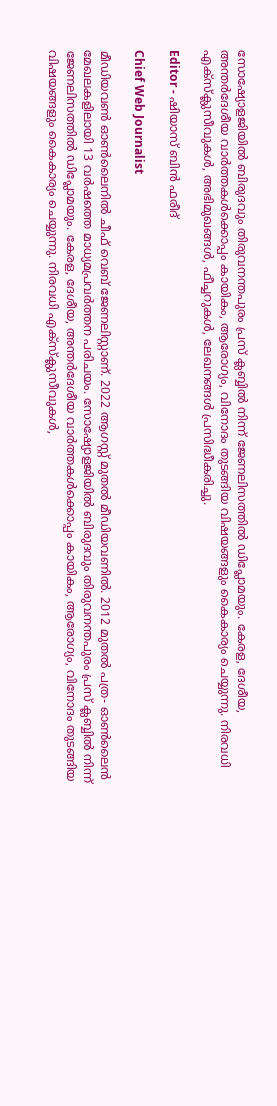സോഷ്യോളജിയില്‍ ബിരുദവും തിരുവനന്തപുരം പ്രസ് ക്ലബ്ബില്‍ നിന്ന് ജേണലിസത്തില്‍ ഡിപ്ലോമയും. കേരള, ദേശീയ, അന്തര്‍ദേശീയ വാര്‍ത്തകള്‍ക്കൊപ്പം കായികം, ആരോഗ്യം, വിനോദം തുടങ്ങിയ വിഷയങ്ങളും കൈകാര്യം ചെയ്യുന്നു. നിരവധി എക്സ്ക്ലുസീവുകള്‍, അഭിമുഖങ്ങള്‍, ഫീച്ചറുകള്‍, ലേഖനങ്ങള്‍ പ്രസിദ്ധീകരിച്ചു.

Editor - ഷിയാസ് ബിന്‍ ഫരീദ്

Chief Web Journalist

മീഡിയവണ്‍ ഓണ്‍ലൈനില്‍ ചീഫ് വെബ് ജേണലിസ്റ്റാണ്. 2022 ആഗസ്റ്റ് മുതല്‍ മീഡിയവണില്‍. 2012 മുതല്‍ പത്ര- ഓണ്‍ലൈന്‍ മേഖലകളിലായി 13 വര്‍ഷത്തെ മാധ്യമപ്രവര്‍ത്തന പരിചയം. സോഷ്യോളജിയില്‍ ബിരുദവും തിരുവനന്തപുരം പ്രസ് ക്ലബ്ബില്‍ നിന്ന് ജേണലിസത്തില്‍ ഡിപ്ലോമയും. കേരള, ദേശീയ, അന്തര്‍ദേശീയ വാര്‍ത്തകള്‍ക്കൊപ്പം കായികം, ആരോഗ്യം, വിനോദം തുടങ്ങിയ വിഷയങ്ങളും കൈകാര്യം ചെയ്യുന്നു. നിരവധി എക്സ്ക്ലുസീവുകള്‍,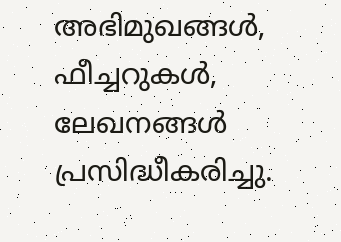അഭിമുഖങ്ങള്‍, ഫീച്ചറുകള്‍, ലേഖനങ്ങള്‍ പ്രസിദ്ധീകരിച്ചു.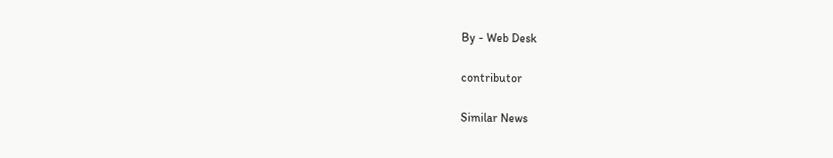By - Web Desk

contributor

Similar News